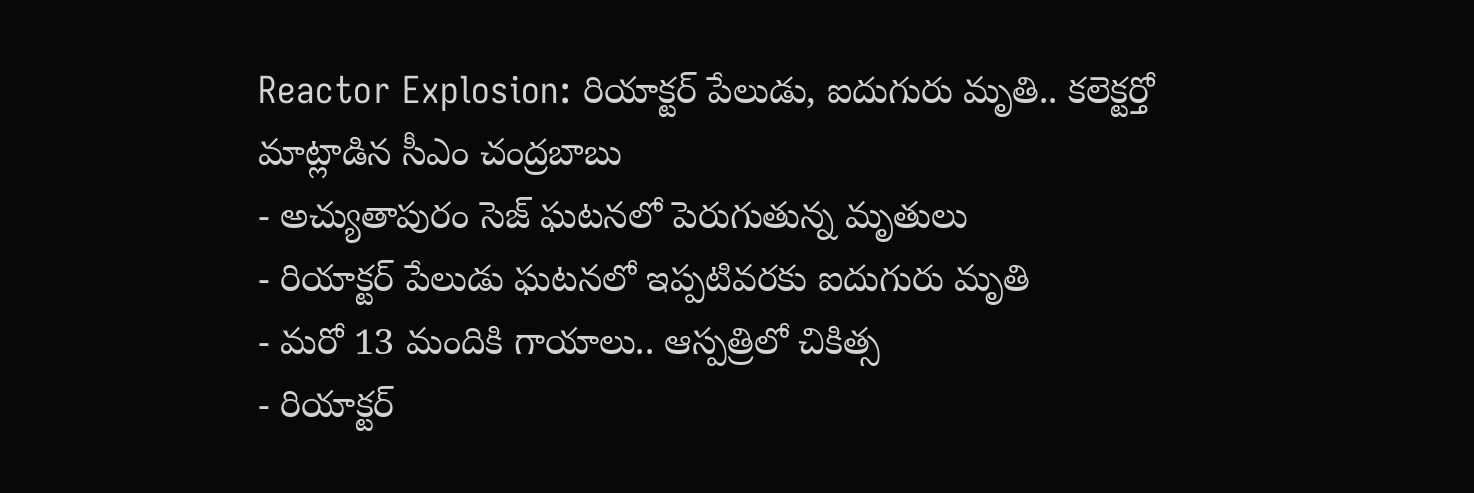Reactor Explosion: రియాక్టర్ పేలుడు, ఐదుగురు మృతి.. కలెక్టర్తో మాట్లాడిన సీఎం చంద్రబాబు
- అచ్యుతాపురం సెజ్ ఘటనలో పెరుగుతున్న మృతులు
- రియాక్టర్ పేలుడు ఘటనలో ఇప్పటివరకు ఐదుగురు మృతి
- మరో 13 మందికి గాయాలు.. ఆస్పత్రిలో చికిత్స
- రియాక్టర్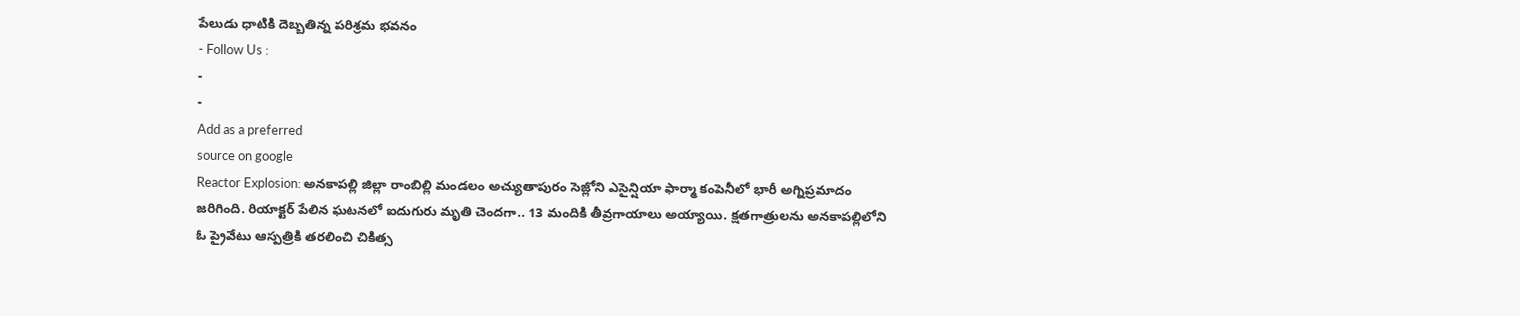పేలుడు ధాటికి దెబ్బతిన్న పరిశ్రమ భవనం
- Follow Us :
-
-
Add as a preferred
source on google
Reactor Explosion: అనకాపల్లి జిల్లా రాంబిల్లి మండలం అచ్యుతాపురం సెజ్లోని ఎసైన్షియా ఫార్మా కంపెనీలో భారీ అగ్నిప్రమాదం జరిగింది. రియాక్టర్ పేలిన ఘటనలో ఐదుగురు మృతి చెందగా.. 13 మందికి తీవ్రగాయాలు అయ్యాయి. క్షతగాత్రులను అనకాపల్లిలోని ఓ ప్రైవేటు ఆస్పత్రికి తరలించి చికిత్స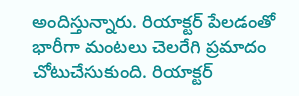అందిస్తున్నారు. రియాక్టర్ పేలడంతో భారీగా మంటలు చెలరేగి ప్రమాదం చోటుచేసుకుంది. రియాక్టర్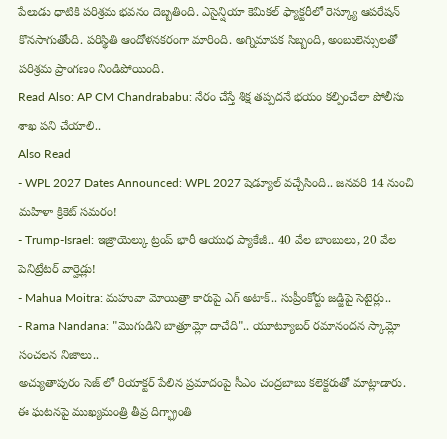పేలుడు ధాటికి పరిశ్రమ భవనం దెబ్బతింది. ఎసైన్షియా కెమికల్ ఫ్యాక్టరీలో రెస్క్యూ ఆపరేషన్ కొనసాగుతోంది. పరిస్థితి ఆందోళనకరంగా మారింది. అగ్నిమాపక సిబ్బంది, అంబులెన్సులతో పరిశ్రమ ప్రాంగణం నిండిపోయింది.
Read Also: AP CM Chandrababu: నేరం చేస్తే శిక్ష తప్పదనే భయం కల్పించేలా పోలీసు శాఖ పని చేయాలి..
Also Read
- WPL 2027 Dates Announced: WPL 2027 షెడ్యూల్ వచ్చేసింది.. జనవరి 14 నుంచి మహిళా క్రికెట్ సమరం!
- Trump-Israel: ఇజ్రాయెల్కు ట్రంప్ భారీ ఆయుధ ప్యాకేజీ.. 40 వేల బాంబులు, 20 వేల పెనిట్రేటర్ వార్హెడ్లు!
- Mahua Moitra: మహువా మోయిత్రా కారుపై ఎగ్ అటాక్.. సుప్రీంకోర్టు జడ్జిపై సెటైర్లు..
- Rama Nandana: "మొగుడిని బాత్రూమ్లో దాచేది".. యూట్యూబర్ రమానందన స్కామ్లో సంచలన నిజాలు..
అచ్యుతాపురం సెజ్ లో రియాక్టర్ పేలిన ప్రమాదంపై సీఎం చంద్రబాబు కలెక్టరుతో మాట్లాడారు. ఈ ఘటనపై ముఖ్యమంత్రి తీవ్ర దిగ్భ్రాంతి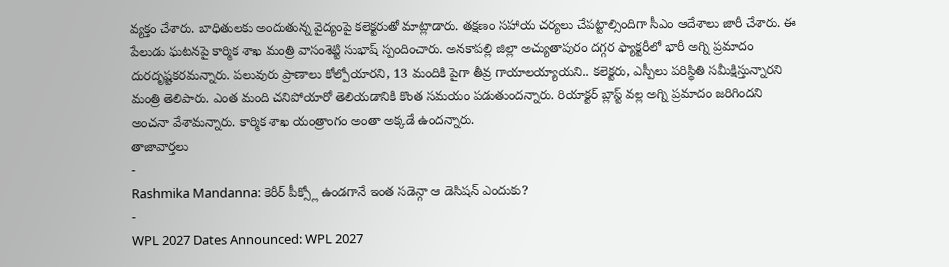వ్యక్తం చేశారు. బాధితులకు అందుతున్న వైద్యంపై కలెక్టరుతో మాట్లాడారు. తక్షణం సహాయ చర్యలు చేపట్టాల్సిందిగా సీఎం ఆదేశాలు జారీ చేశారు. ఈ పేలుడు ఘటనపై కార్మిక శాఖ మంత్రి వాసంశెట్టి సుభాష్ స్పందించారు. అనకాపల్లి జిల్లా అచ్యుతాపురం దగ్గర ఫ్యాక్టరీలో భారీ అగ్ని ప్రమాదం దురదృష్టకరమన్నారు. పలువురు ప్రాణాలు కోల్పోయారని, 13 మందికి పైగా తీవ్ర గాయాలయ్యాయని.. కలెక్టరు, ఎస్పీలు పరిస్థితి సమీక్షిస్తున్నారని మంత్రి తెలిపారు. ఎంత మంది చనిపోయారో తెలియడానికి కొంత సమయం పడుతుందన్నారు. రియాక్టర్ బ్లాస్ట్ వల్ల అగ్ని ప్రమాదం జరిగిందని అంచనా వేశామన్నారు. కార్మిక శాఖ యంత్రాంగం అంతా అక్కడే ఉందన్నారు.
తాజావార్తలు
-
Rashmika Mandanna: కెరీర్ పీక్స్లో ఉండగానే ఇంత సడెన్గా ఆ డెసిషన్ ఎందుకు?
-
WPL 2027 Dates Announced: WPL 2027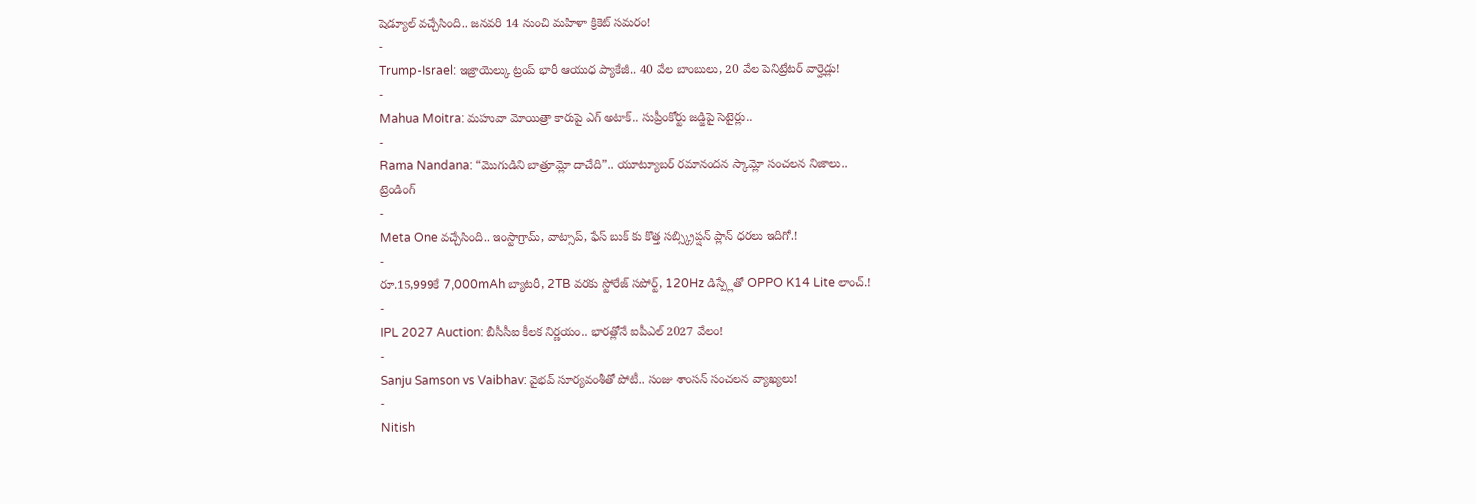షెడ్యూల్ వచ్చేసింది.. జనవరి 14 నుంచి మహిళా క్రికెట్ సమరం!
-
Trump-Israel: ఇజ్రాయెల్కు ట్రంప్ భారీ ఆయుధ ప్యాకేజీ.. 40 వేల బాంబులు, 20 వేల పెనిట్రేటర్ వార్హెడ్లు!
-
Mahua Moitra: మహువా మోయిత్రా కారుపై ఎగ్ అటాక్.. సుప్రీంకోర్టు జడ్జిపై సెటైర్లు..
-
Rama Nandana: “మొగుడిని బాత్రూమ్లో దాచేది”.. యూట్యూబర్ రమానందన స్కామ్లో సంచలన నిజాలు..
ట్రెండింగ్
-
Meta One వచ్చేసింది.. ఇంస్టాగ్రామ్, వాట్సాప్, ఫేస్ బుక్ కు కొత్త సబ్స్క్రిప్షన్ ప్లాన్ ధరలు ఇదిగో.!
-
రూ.15,999కే 7,000mAh బ్యాటరీ, 2TB వరకు స్టోరేజ్ సపోర్ట్, 120Hz డిస్ప్లేతో OPPO K14 Lite లాంచ్.!
-
IPL 2027 Auction: బీసీసీఐ కీలక నిర్ణయం.. భారత్లోనే ఐపీఎల్ 2027 వేలం!
-
Sanju Samson vs Vaibhav: వైభవ్ సూర్యవంశీతో పోటీ.. సంజు శాంసన్ సంచలన వ్యాఖ్యలు!
-
Nitish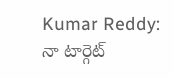Kumar Reddy: నా టార్గెట్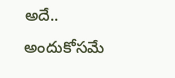అదే.. అందుకోసమే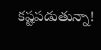కష్టపడుతున్నా!